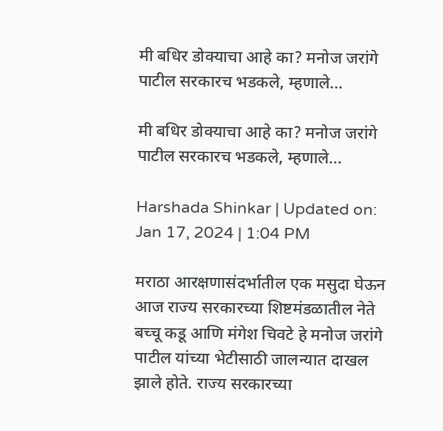मी बधिर डोक्याचा आहे का? मनोज जरांगे पाटील सरकारच भडकले, म्हणाले…

मी बधिर डोक्याचा आहे का? मनोज जरांगे पाटील सरकारच भडकले, म्हणाले…

Harshada Shinkar | Updated on: Jan 17, 2024 | 1:04 PM

मराठा आरक्षणासंदर्भातील एक मसुदा घेऊन आज राज्य सरकारच्या शिष्टमंडळातील नेते बच्चू कडू आणि मंगेश चिवटे हे मनोज जरांगे पाटील यांच्या भेटीसाठी जालन्यात दाखल झाले होते. राज्य सरकारच्या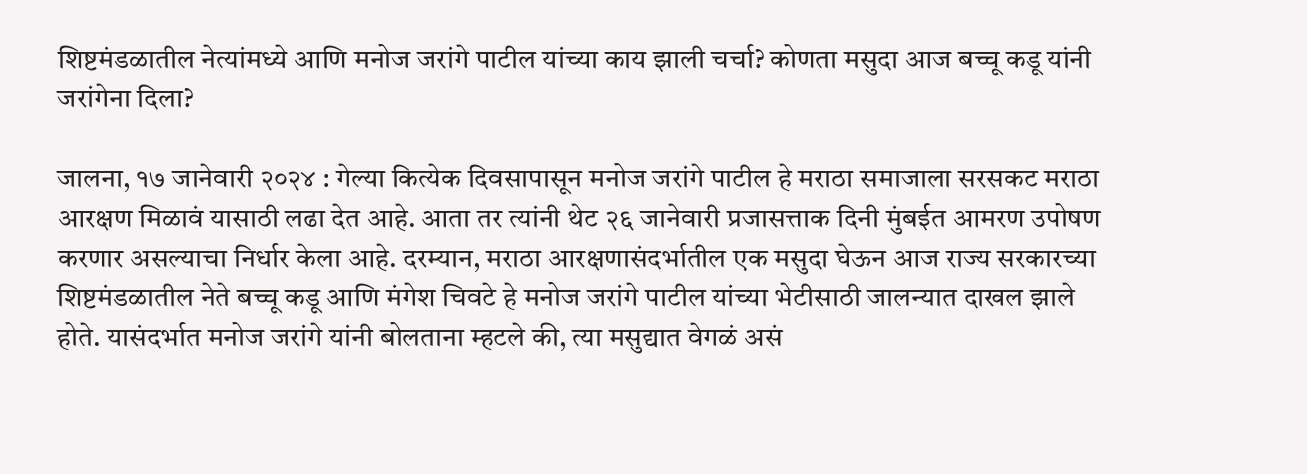शिष्टमंडळातील नेत्यांमध्ये आणि मनोज जरांगे पाटील यांच्या काय झाली चर्चा? कोणता मसुदा आज बच्चू कडू यांनी जरांगेना दिला?

जालना, १७ जानेवारी २०२४ : गेल्या कित्येक दिवसापासून मनोज जरांगे पाटील हे मराठा समाजाला सरसकट मराठा आरक्षण मिळावं यासाठी लढा देत आहे. आता तर त्यांनी थेट २६ जानेवारी प्रजासत्ताक दिनी मुंबईत आमरण उपोषण करणार असल्याचा निर्धार केला आहे. दरम्यान, मराठा आरक्षणासंदर्भातील एक मसुदा घेऊन आज राज्य सरकारच्या शिष्टमंडळातील नेते बच्चू कडू आणि मंगेश चिवटे हे मनोज जरांगे पाटील यांच्या भेटीसाठी जालन्यात दाखल झाले होते. यासंदर्भात मनोज जरांगे यांनी बोलताना म्हटले की, त्या मसुद्यात वेगळं असं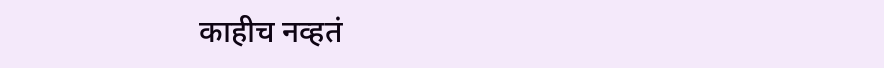काहीच नव्हतं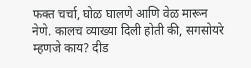फक्त चर्चा, घोळ घालणे आणि वेळ मारून नेणे. कालच व्याख्या दिली होती की, सगसोयरे म्हणजे काय? दीड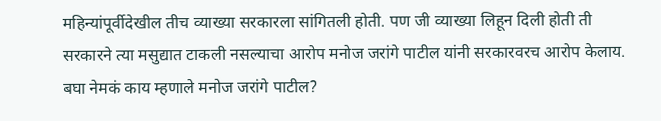महिन्यांपूर्वीदेखील तीच व्याख्या सरकारला सांगितली होती. पण जी व्याख्या लिहून दिली होती ती सरकारने त्या मसुद्यात टाकली नसल्याचा आरोप मनोज जरांगे पाटील यांनी सरकारवरच आरोप केलाय. बघा नेमकं काय म्हणाले मनोज जरांगे पाटील?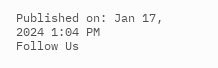Published on: Jan 17, 2024 1:04 PM
Follow Us